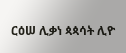ርዕሠ ሊቃነ ጳጳሳት ሊዮ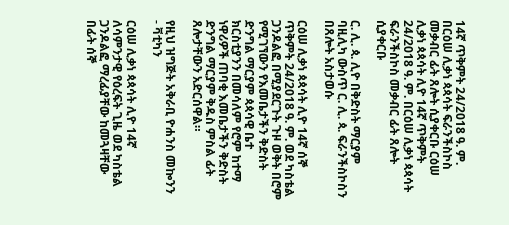14ኛ ጥቅምት 24/2018 ዓ. ም. በርዕሠ ሊቃነ ጳጳሳት ፍራንችስኮስ መቃብር ፊት ጸሎት ሲያቀርቡ ርዕሠ ሊቃነ ጳጳሳት ሊዮ 14ኛ ጥቅምት 24/2018 ዓ. ም. በርዕሠ ሊቃነ ጳጳሳት ፍራንችስኮስ መቃብር ፊት ጸሎት ሲያቀርቡ

ር. ሊ. ጳ. ሊዮ በቅድስት ማርያም ባዚሊካ ውስጥ ር. ሊ. ጳ. ፍራንችስኮስን በጸሎት አስታወሱ

ርዕሠ ሊቃነ ጳጳሳት ሊዮ 14ኛ ሰኞ ጥቅምት 24/2018 ዓ. ም. ወደ ካስቴል ጋንዶልፎ በሚያደርጉት ጉዞ ወቅት በሮም የሚገኘውን የእመቤታችን ቅድስት ድንግል ማርያም ጳጳሳዊ ቤተ ክርስቲያንን በመሳለም የሮም ከተማ ነዋሪዎች ጠባቂ እመቤታችን ቅድስት ድንግል ማርያም ቅዱስ ምስል ፊት ጸሎታቸውን አድርሰዋል።

የዚህ ዝግጅት አቅራቢ ዮሐንስ መኰንን - ቫቲካን

ርዕሠ ሊቃነ ጳጳሳት ሊዮ 14ኛ ለሳምንታዊ የዕረፍት ጊዜ ወደ ካስቴል ጋንዶልፎ ማረፊያቸው ከመጓዛቸው በፊት ሰኞ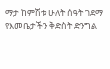ማታ ከምሽቱ ሁለት ሰዓት ገደማ የእመቤታችን ቅድስት ድንግል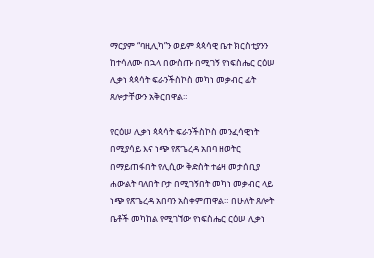ማርያም “ባዚሊካ”ን ወይም ጳጳሳዊ ቤተ ክርስቲያንን ከተሳለሙ በኋላ በውስጡ በሚገኝ የነፍስሔር ርዕሠ ሊቃነ ጳጳሳት ፍራንችስኮስ መካነ መቃብር ፊት ጸሎታቸውን አቅርበዋል።

የርዕሠ ሊቃነ ጳጳሳት ፍራንችስኮስ መንፈሳዊነት በሚያሳይ እና ነጭ የጽጌረዳ አበባ ዘወትር በማይጠፋበት የሊሲው ቅድስት ተሬዛ መታሰቢያ ሐውልት ባለበት ቦታ በሚገኝበት መካነ መቃብር ላይ ነጭ የጽጌረዳ አበባን አስቀምጠዋል። በሁለት ጸሎት ቤቶች መካከል የሚገኘው የነፍስሔር ርዕሠ ሊቃነ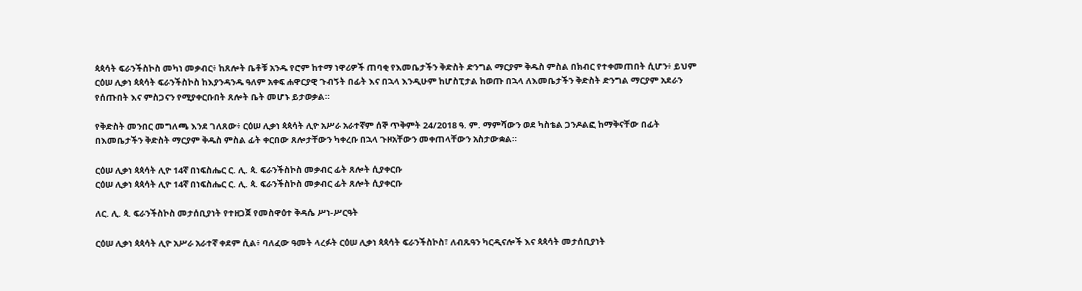ጳጳሳት ፍራንችስኮስ መካነ መቃብር፥ ከጸሎት ቤቶቹ አንዱ የሮም ከተማ ነዋሪዎች ጠባቂ የእመቤታችን ቅድስት ድንግል ማርያም ቅዱስ ምስል በክብር የተቀመጠበት ሲሆን፥ ይህም ርዕሠ ሊቃነ ጳጳሳት ፍራንችስኮስ ከእያንዳንዱ ዓለም አቀፍ ሐዋርያዊ ጉብኝት በፊት እና በኋላ እንዲሁም ከሆስፒታል ከወጡ በኋላ ለእመቤታችን ቅድስት ድንግል ማርያም አደራን የሰጡበት እና ምስጋናን የሚያቀርቡበት ጸሎት ቤት መሆኑ ይታወቃል።

የቅድስት መንበር መግለጫ እንደ ገለጸው፥ ርዕሠ ሊቃነ ጳጳሳት ሊዮ አሥራ አራተኛም ሰኞ ጥቅምት 24/2018 ዓ. ም. ማምሻውን ወደ ካስቴል ጋንዶልፎ ከማቅናቸው በፊት በእመቤታችን ቅድስት ማርያም ቅዱስ ምስል ፊት ቀርበው ጸሎታቸውን ካቀረቡ በኋላ ጉዞአቸውን መቀጠላቸውን አስታውቋል።

ርዕሠ ሊቃነ ጳጳሳት ሊዮ 14ኛ በነፍስሔር ር. ሊ. ጳ. ፍራንችስኮስ መቃብር ፊት ጸሎት ሲያቀርቡ
ርዕሠ ሊቃነ ጳጳሳት ሊዮ 14ኛ በነፍስሔር ር. ሊ. ጳ. ፍራንችስኮስ መቃብር ፊት ጸሎት ሲያቀርቡ

ለር. ሊ. ጳ. ፍራንችስኮስ መታሰቢያነት የተዘጋጀ የመስዋዕተ ቅዳሴ ሥነ-ሥርዓት

ርዕሠ ሊቃነ ጳጳሳት ሊዮ አሥራ አራተኛ ቀደም ሲል፥ ባለፈው ዓመት ላረፉት ርዕሠ ሊቃነ ጳጳሳት ፍራንችስኮስ፣ ለብጹዓን ካርዲናሎች እና ጳጳሳት መታሰቢያነት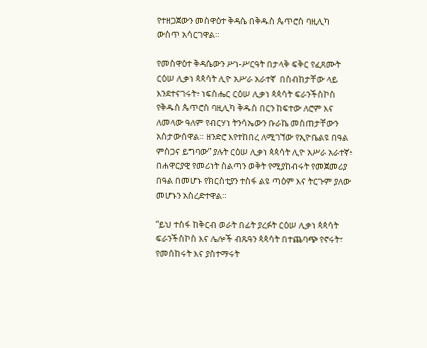የተዘጋጀውን መስዋዕተ ቅዳሴ በቅዱስ ጴጥሮስ ባዚሊካ ውስጥ አሳርገዋል።

የመስዋዕተ ቅዳሴውን ሥነ-ሥርዓት በታላቅ ፍቅር የፈጸሙት ርዕሠ ሊቃነ ጳጳሳት ሊዮ አሥራ አራተኛ  በስብከታቸው ላይ እንደተናገሩት፥ ነፍስሔር ርዕሠ ሊቃነ ጳጳሳት ፍራንችስኮስ የቅዱስ ጴጥሮስ ባዚሊካ ቅዱስ በርን ከፍተው ለሮም እና ለመላው ዓለም የብርሃነ ትንሳኤውን ቡራኬ መስጠታቸውን አስታውሰዋል። ዘንድሮ እየተከበረ ለሚገኘው የኢዮቤልዩ በዓል ምስጋና ይግባው” ያሉት ርዕሠ ሊቃነ ጳጳሳት ሊዮ አሥራ አራተኛ፥ በሐዋርያዊ የመሪነት ስልጣን ወቅት የሚያከብሩት የመጀመሪያ በዓል በመሆኑ የክርስቲያን ተስፋ ልዩ ጣዕም እና ትርጉም ያለው መሆኑን አስረድተዋል።

“ይህ ተስፋ ከቅርብ ወራት በፊት ያረፉት ርዕሠ ሊቃነ ጳጳሳት ፍራንችስኮስ እና ሌሎች ብጹዓን ጳጳሳት በተጨባጭ የኖሩት፣ የመሰከሩት እና ያስተማሩት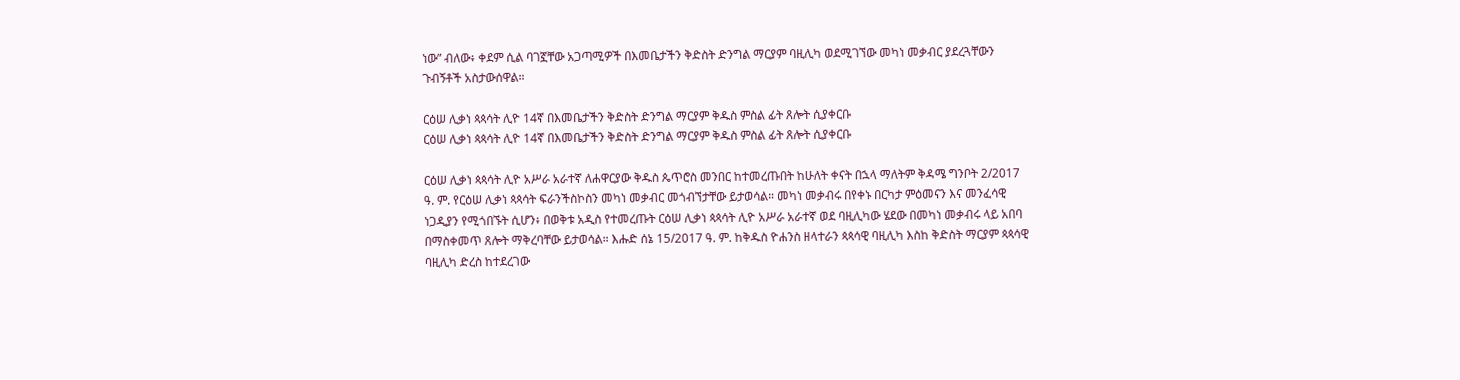ነው” ብለው፥ ቀደም ሲል ባገኟቸው አጋጣሚዎች በእመቤታችን ቅድስት ድንግል ማርያም ባዚሊካ ወደሚገኘው መካነ መቃብር ያደረጓቸውን ጉብኝቶች አስታውሰዋል።

ርዕሠ ሊቃነ ጳጳሳት ሊዮ 14ኛ በእመቤታችን ቅድስት ድንግል ማርያም ቅዱስ ምስል ፊት ጸሎት ሲያቀርቡ
ርዕሠ ሊቃነ ጳጳሳት ሊዮ 14ኛ በእመቤታችን ቅድስት ድንግል ማርያም ቅዱስ ምስል ፊት ጸሎት ሲያቀርቡ

ርዕሠ ሊቃነ ጳጳሳት ሊዮ አሥራ አራተኛ ለሐዋርያው ቅዱስ ጴጥሮስ መንበር ከተመረጡበት ከሁለት ቀናት በኋላ ማለትም ቅዳሜ ግንቦት 2/2017 ዓ. ም. የርዕሠ ሊቃነ ጳጳሳት ፍራንችስኮስን መካነ መቃብር መጎብኘታቸው ይታወሳል። መካነ መቃብሩ በየቀኑ በርካታ ምዕመናን እና መንፈሳዊ ነጋዲያን የሚጎበኙት ሲሆን፥ በወቅቱ አዲስ የተመረጡት ርዕሠ ሊቃነ ጳጳሳት ሊዮ አሥራ አራተኛ ወደ ባዚሊካው ሄደው በመካነ መቃብሩ ላይ አበባ በማስቀመጥ ጸሎት ማቅረባቸው ይታወሳል። እሑድ ሰኔ 15/2017 ዓ. ም. ከቅዱስ ዮሐንስ ዘላተራን ጳጳሳዊ ባዚሊካ እስከ ቅድስት ማርያም ጳጳሳዊ ባዚሊካ ድረስ ከተደረገው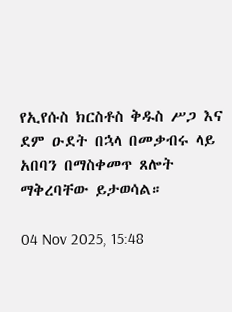የኢየሱስ ክርስቶስ ቅዱስ ሥጋ እና ደም ዑደት በኋላ በመቃብሩ ላይ አበባን በማስቀመጥ ጸሎት ማቅረባቸው ይታወሳል።

04 Nov 2025, 15:48